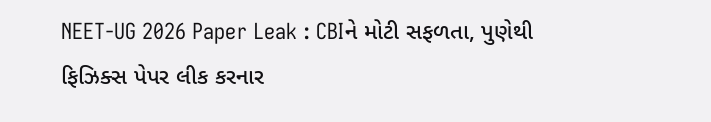NEET-UG 2026 Paper Leak : CBIને મોટી સફળતા, પુણેથી ફિઝિક્સ પેપર લીક કરનાર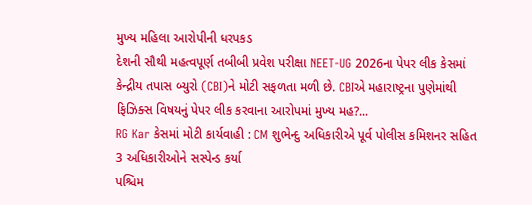મુખ્ય મહિલા આરોપીની ધરપકડ
દેશની સૌથી મહત્વપૂર્ણ તબીબી પ્રવેશ પરીક્ષા NEET-UG 2026ના પેપર લીક કેસમાં કેન્દ્રીય તપાસ બ્યુરો (CBI)ને મોટી સફળતા મળી છે. CBIએ મહારાષ્ટ્રના પુણેમાંથી ફિઝિક્સ વિષયનું પેપર લીક કરવાના આરોપમાં મુખ્ય મહ?...
RG Kar કેસમાં મોટી કાર્યવાહી : CM શુભેન્દુ અધિકારીએ પૂર્વ પોલીસ કમિશનર સહિત 3 અધિકારીઓને સસ્પેન્ડ કર્યા
પશ્ચિમ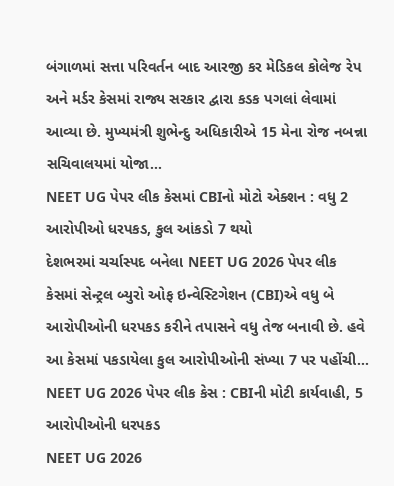બંગાળમાં સત્તા પરિવર્તન બાદ આરજી કર મેડિકલ કોલેજ રેપ અને મર્ડર કેસમાં રાજ્ય સરકાર દ્વારા કડક પગલાં લેવામાં આવ્યા છે. મુખ્યમંત્રી શુભેન્દુ અધિકારીએ 15 મેના રોજ નબન્ના સચિવાલયમાં યોજા...
NEET UG પેપર લીક કેસમાં CBIનો મોટો એક્શન : વધુ 2 આરોપીઓ ધરપકડ, કુલ આંકડો 7 થયો
દેશભરમાં ચર્ચાસ્પદ બનેલા NEET UG 2026 પેપર લીક કેસમાં સેન્ટ્રલ બ્યુરો ઓફ ઇન્વેસ્ટિગેશન (CBI)એ વધુ બે આરોપીઓની ધરપકડ કરીને તપાસને વધુ તેજ બનાવી છે. હવે આ કેસમાં પકડાયેલા કુલ આરોપીઓની સંખ્યા 7 પર પહોંચી...
NEET UG 2026 પેપર લીક કેસ : CBIની મોટી કાર્યવાહી, 5 આરોપીઓની ધરપકડ
NEET UG 2026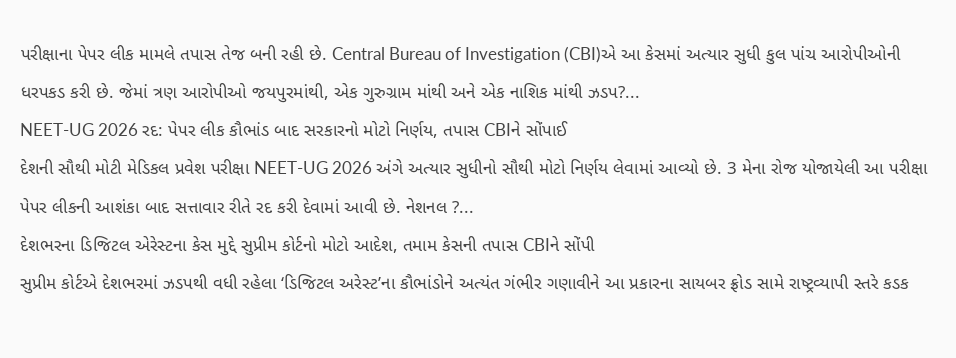પરીક્ષાના પેપર લીક મામલે તપાસ તેજ બની રહી છે. Central Bureau of Investigation (CBI)એ આ કેસમાં અત્યાર સુધી કુલ પાંચ આરોપીઓની ધરપકડ કરી છે. જેમાં ત્રણ આરોપીઓ જયપુરમાંથી, એક ગુરુગ્રામ માંથી અને એક નાશિક માંથી ઝડપ?...
NEET-UG 2026 રદ: પેપર લીક કૌભાંડ બાદ સરકારનો મોટો નિર્ણય, તપાસ CBIને સોંપાઈ
દેશની સૌથી મોટી મેડિકલ પ્રવેશ પરીક્ષા NEET-UG 2026 અંગે અત્યાર સુધીનો સૌથી મોટો નિર્ણય લેવામાં આવ્યો છે. 3 મેના રોજ યોજાયેલી આ પરીક્ષા પેપર લીકની આશંકા બાદ સત્તાવાર રીતે રદ કરી દેવામાં આવી છે. નેશનલ ?...
દેશભરના ડિજિટલ એરેસ્ટના કેસ મુદ્દે સુપ્રીમ કોર્ટનો મોટો આદેશ, તમામ કેસની તપાસ CBIને સોંપી
સુપ્રીમ કોર્ટએ દેશભરમાં ઝડપથી વધી રહેલા ‘ડિજિટલ અરેસ્ટ’ના કૌભાંડોને અત્યંત ગંભીર ગણાવીને આ પ્રકારના સાયબર ફ્રોડ સામે રાષ્ટ્રવ્યાપી સ્તરે કડક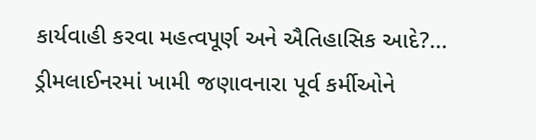કાર્યવાહી કરવા મહત્વપૂર્ણ અને ઐતિહાસિક આદે?...
ડ્રીમલાઈનરમાં ખામી જણાવનારા પૂર્વ કર્મીઓને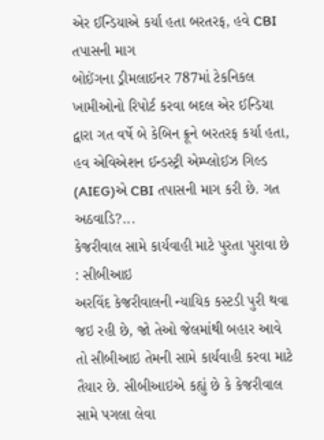એર ઈન્ડિયાએ કર્યા હતા બરતરફ, હવે CBI તપાસની માગ
બોઈંગના ડ્રીમલાઈનર 787માં ટેકનિકલ ખામીઓનો રિપોર્ટ કરવા બદલ એર ઈન્ડિયા દ્વારા ગત વર્ષે બે કેબિન ક્રૂને બરતરફ કર્યા હતા, હવ એવિએશન ઈન્ડસ્ટ્રી એમ્પ્લોઈઝ ગિલ્ડ (AIEG)એ CBI તપાસની માગ કરી છે. ગત અઠવાડિ?...
કેજરીવાલ સામે કાર્યવાહી માટે પુરતા પુરાવા છે : સીબીઆઇ
અરવિંદ કેજરીવાલની ન્યાયિક કસ્ટડી પુરી થવા જઇ રહી છે, જો તેઓ જેલમાંથી બહાર આવે તો સીબીઆઇ તેમની સામે કાર્યવાહી કરવા માટે તૈયાર છે. સીબીઆઇએ કહ્યું છે કે કેજરીવાલ સામે પગલા લેવા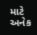માટે અનેક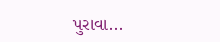પુરાવા...